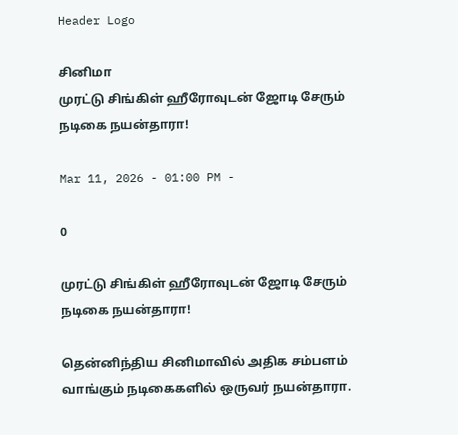Header Logo

சினிமா
முரட்டு சிங்கிள் ஹீரோவுடன் ஜோடி சேரும் நடிகை நயன்தாரா!

Mar 11, 2026 - 01:00 PM -

0

முரட்டு சிங்கிள் ஹீரோவுடன் ஜோடி சேரும் நடிகை நயன்தாரா!

தென்னிந்திய சினிமாவில் அதிக சம்பளம் வாங்கும் நடிகைகளில் ஒருவர் நயன்தாரா.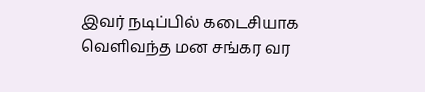இவர் நடிப்பில் கடைசியாக வெளிவந்த மன சங்கர வர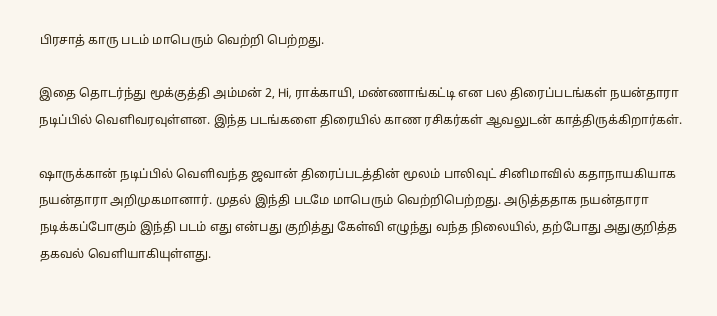பிரசாத் காரு படம் மாபெரும் வெற்றி பெற்றது.

இதை தொடர்ந்து மூக்குத்தி அம்மன் 2, Hi, ராக்காயி, மண்ணாங்கட்டி என பல திரைப்படங்கள் நயன்தாரா நடிப்பில் வெளிவரவுள்ளன. இந்த படங்களை திரையில் காண ரசிகர்கள் ஆவலுடன் காத்திருக்கிறார்கள்.

ஷாருக்கான் நடிப்பில் வெளிவந்த ஜவான் திரைப்படத்தின் மூலம் பாலிவுட் சினிமாவில் கதாநாயகியாக நயன்தாரா அறிமுகமானார். முதல் இந்தி படமே மாபெரும் வெற்றிபெற்றது. அடுத்ததாக நயன்தாரா நடிக்கப்போகும் இந்தி படம் எது என்பது குறித்து கேள்வி எழுந்து வந்த நிலையில், தற்போது அதுகுறித்த தகவல் வெளியாகியுள்ளது.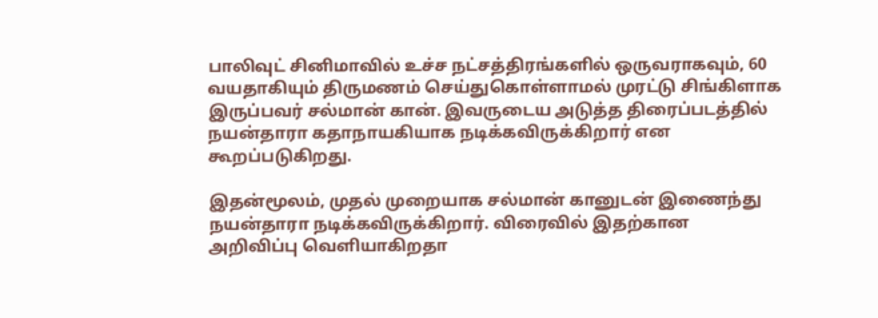பாலிவுட் சினிமாவில் உச்ச நட்சத்திரங்களில் ஒருவராகவும், 60 வயதாகியும் திருமணம் செய்துகொள்ளாமல் முரட்டு சிங்கிளாக இருப்பவர் சல்மான் கான். இவருடைய அடுத்த திரைப்படத்தில் நயன்தாரா கதாநாயகியாக நடிக்கவிருக்கிறார் என கூறப்படுகிறது.

இதன்மூலம், முதல் முறையாக சல்மான் கானுடன் இணைந்து நயன்தாரா நடிக்கவிருக்கிறார். விரைவில் இதற்கான அறிவிப்பு வெளியாகிறதா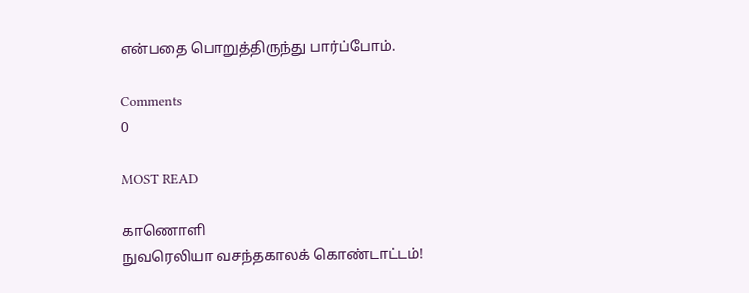என்பதை பொறுத்திருந்து பார்ப்போம்.

Comments
0

MOST READ

காணொளி
நுவரெலியா வசந்தகாலக் கொண்டாட்டம்!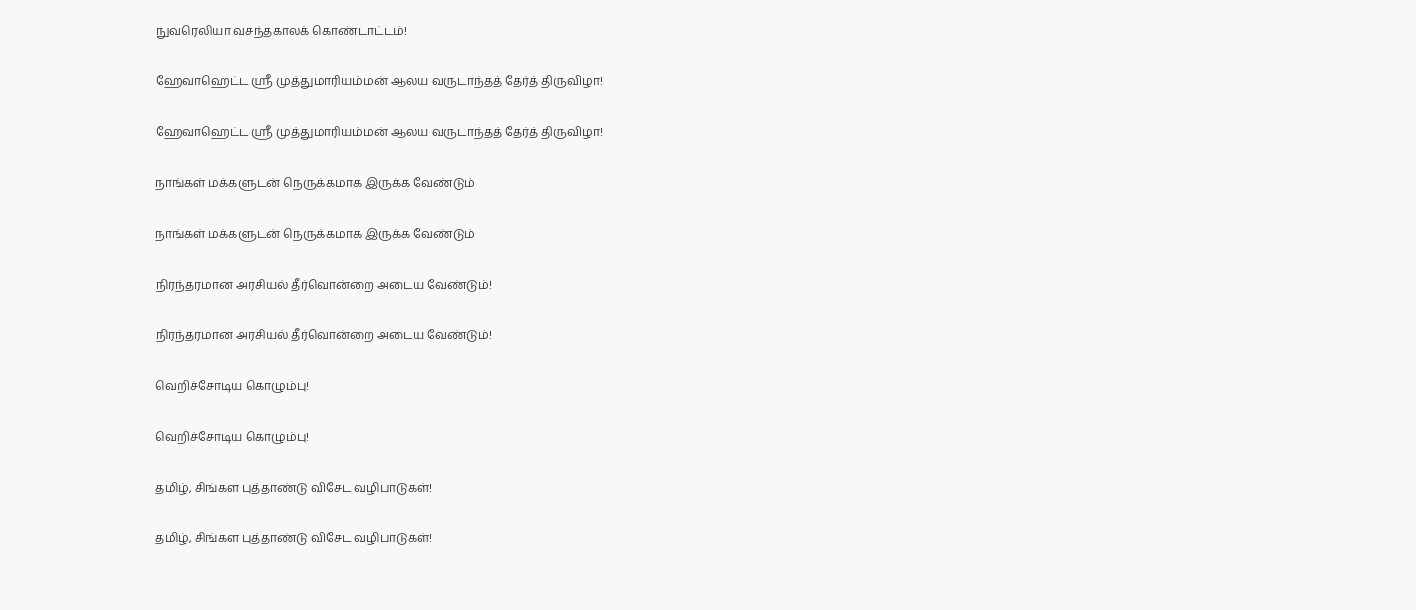நுவரெலியா வசந்தகாலக் கொண்டாட்டம்!

ஹேவாஹெட்ட ஸ்ரீ முத்துமாரியம்மன் ஆலய வருடாந்தத் தேர்த் திருவிழா!

ஹேவாஹெட்ட ஸ்ரீ முத்துமாரியம்மன் ஆலய வருடாந்தத் தேர்த் திருவிழா!

நாங்கள் மக்களுடன் நெருக்கமாக இருக்க வேண்டும்

நாங்கள் மக்களுடன் நெருக்கமாக இருக்க வேண்டும்

நிரந்தரமான அரசியல் தீர்வொன்றை அடைய வேண்டும்!

நிரந்தரமான அரசியல் தீர்வொன்றை அடைய வேண்டும்!

வெறிச்சோடிய கொழும்பு!

வெறிச்சோடிய கொழும்பு!

தமிழ், சிங்கள புத்தாண்டு விசேட வழிபாடுகள்!

தமிழ், சிங்கள புத்தாண்டு விசேட வழிபாடுகள்!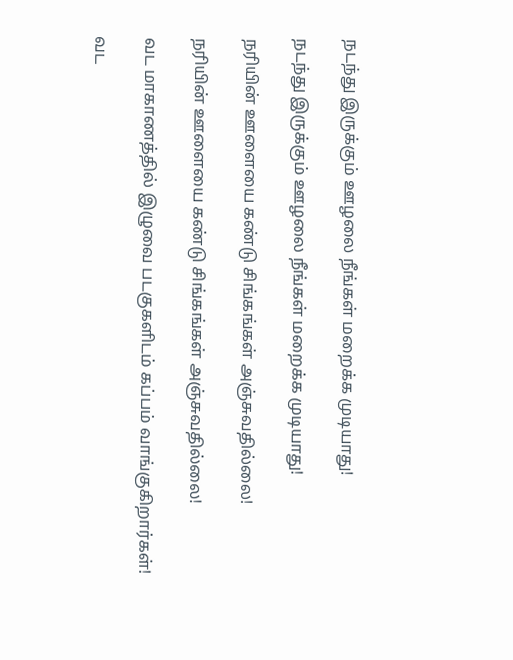நடந்து இருக்கும் ஊழலை நீங்கள் மறைக்க முடியாது!

நடந்து இருக்கும் ஊழலை நீங்கள் மறைக்க முடியாது!

நரியின் ஊளையை கண்டு சிங்கங்கள் அஞ்சுவதில்லை!

நரியின் ஊளையை கண்டு சிங்கங்கள் அஞ்சுவதில்லை!

வட மாகாணத்தில் இழுவை படகுகளிடம் கப்பம் வாங்குகிறார்கள்!

வட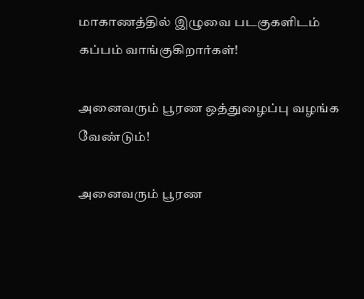மாகாணத்தில் இழுவை படகுகளிடம் கப்பம் வாங்குகிறார்கள்!

அனைவரும் பூரண ஒத்துழைப்பு வழங்க வேண்டும்!

அனைவரும் பூரண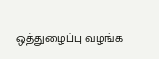ஒத்துழைப்பு வழங்க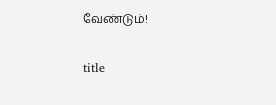வேண்டும்!

title